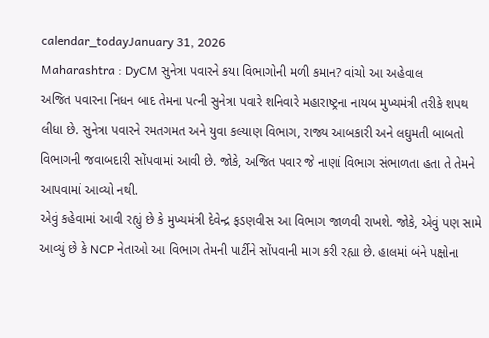calendar_todayJanuary 31, 2026
Maharashtra : DyCM સુનેત્રા પવારને કયા વિભાગોની મળી કમાન? વાંચો આ અહેવાલ
અજિત પવારના નિધન બાદ તેમના પત્ની સુનેત્રા પવારે શનિવારે મહારાષ્ટ્રના નાયબ મુખ્યમંત્રી તરીકે શપથ લીધા છે. સુનેત્રા પવારને રમતગમત અને યુવા કલ્યાણ વિભાગ, રાજ્ય આબકારી અને લઘુમતી બાબતો વિભાગની જવાબદારી સોંપવામાં આવી છે. જોકે, અજિત પવાર જે નાણાં વિભાગ સંભાળતા હતા તે તેમને આપવામાં આવ્યો નથી.
એવું કહેવામાં આવી રહ્યું છે કે મુખ્યમંત્રી દેવેન્દ્ર ફડણવીસ આ વિભાગ જાળવી રાખશે. જોકે, એવું પણ સામે આવ્યું છે કે NCP નેતાઓ આ વિભાગ તેમની પાર્ટીને સોંપવાની માગ કરી રહ્યા છે. હાલમાં બંને પક્ષોના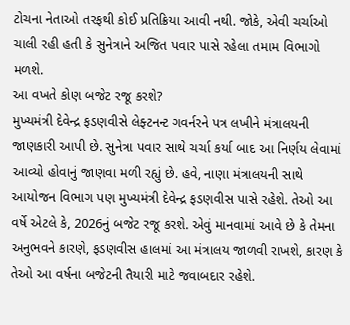ટોચના નેતાઓ તરફથી કોઈ પ્રતિક્રિયા આવી નથી. જોકે, એવી ચર્ચાઓ ચાલી રહી હતી કે સુનેત્રાને અજિત પવાર પાસે રહેલા તમામ વિભાગો મળશે.
આ વખતે કોણ બજેટ રજૂ કરશે?
મુખ્યમંત્રી દેવેન્દ્ર ફડણવીસે લેફ્ટનન્ટ ગવર્નરને પત્ર લખીને મંત્રાલયની જાણકારી આપી છે. સુનેત્રા પવાર સાથે ચર્ચા કર્યા બાદ આ નિર્ણય લેવામાં આવ્યો હોવાનું જાણવા મળી રહ્યું છે. હવે, નાણા મંત્રાલયની સાથે આયોજન વિભાગ પણ મુખ્યમંત્રી દેવેન્દ્ર ફડણવીસ પાસે રહેશે. તેઓ આ વર્ષે એટલે કે, 2026નું બજેટ રજૂ કરશે. એવું માનવામાં આવે છે કે તેમના અનુભવને કારણે, ફડણવીસ હાલમાં આ મંત્રાલય જાળવી રાખશે, કારણ કે તેઓ આ વર્ષના બજેટની તૈયારી માટે જવાબદાર રહેશે.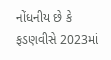નોંધનીય છે કે ફડણવીસે 2023માં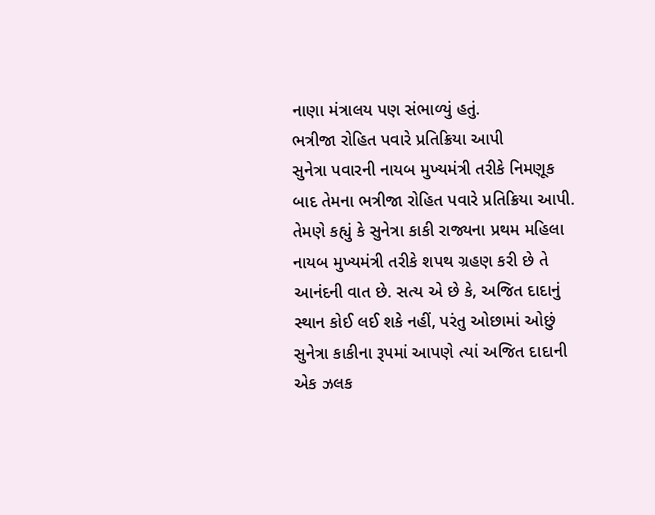નાણા મંત્રાલય પણ સંભાળ્યું હતું.
ભત્રીજા રોહિત પવારે પ્રતિક્રિયા આપી
સુનેત્રા પવારની નાયબ મુખ્યમંત્રી તરીકે નિમણૂક બાદ તેમના ભત્રીજા રોહિત પવારે પ્રતિક્રિયા આપી. તેમણે કહ્યું કે સુનેત્રા કાકી રાજ્યના પ્રથમ મહિલા નાયબ મુખ્યમંત્રી તરીકે શપથ ગ્રહણ કરી છે તે આનંદની વાત છે. સત્ય એ છે કે, અજિત દાદાનું સ્થાન કોઈ લઈ શકે નહીં, પરંતુ ઓછામાં ઓછું સુનેત્રા કાકીના રૂપમાં આપણે ત્યાં અજિત દાદાની એક ઝલક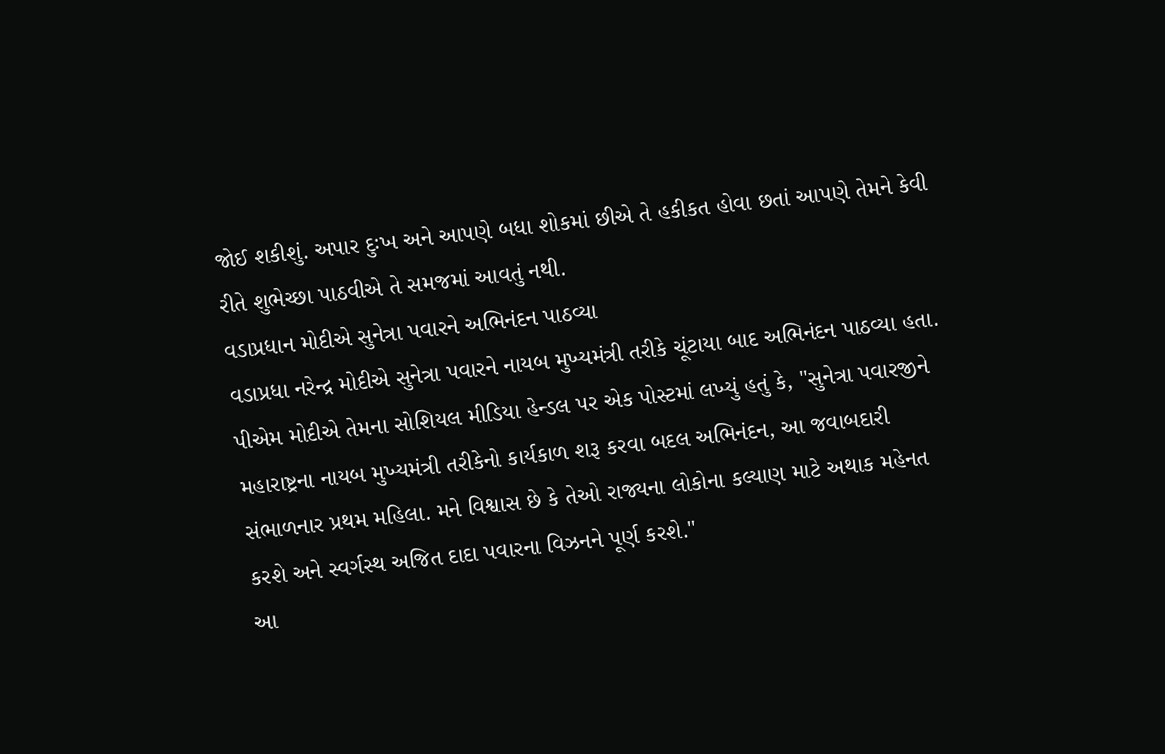જોઈ શકીશું. અપાર દુઃખ અને આપણે બધા શોકમાં છીએ તે હકીકત હોવા છતાં આપણે તેમને કેવી રીતે શુભેચ્છા પાઠવીએ તે સમજમાં આવતું નથી.
વડાપ્રધાન મોદીએ સુનેત્રા પવારને અભિનંદન પાઠવ્યા
વડાપ્રધા નરેન્દ્ર મોદીએ સુનેત્રા પવારને નાયબ મુખ્યમંત્રી તરીકે ચૂંટાયા બાદ અભિનંદન પાઠવ્યા હતા. પીએમ મોદીએ તેમના સોશિયલ મીડિયા હેન્ડલ પર એક પોસ્ટમાં લખ્યું હતું કે, "સુનેત્રા પવારજીને મહારાષ્ટ્રના નાયબ મુખ્યમંત્રી તરીકેનો કાર્યકાળ શરૂ કરવા બદલ અભિનંદન, આ જવાબદારી સંભાળનાર પ્રથમ મહિલા. મને વિશ્વાસ છે કે તેઓ રાજ્યના લોકોના કલ્યાણ માટે અથાક મહેનત કરશે અને સ્વર્ગસ્થ અજિત દાદા પવારના વિઝનને પૂર્ણ કરશે."
આ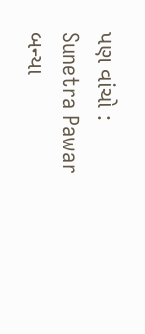પણ વાંચો : Sunetra Pawar બન્યા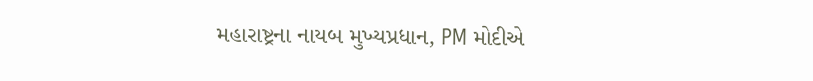મહારાષ્ટ્રના નાયબ મુખ્યપ્રધાન, PM મોદીએ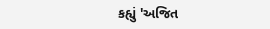કહ્યું 'અજિત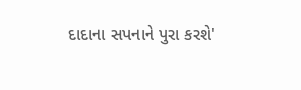દાદાના સપનાને પુરા કરશે'